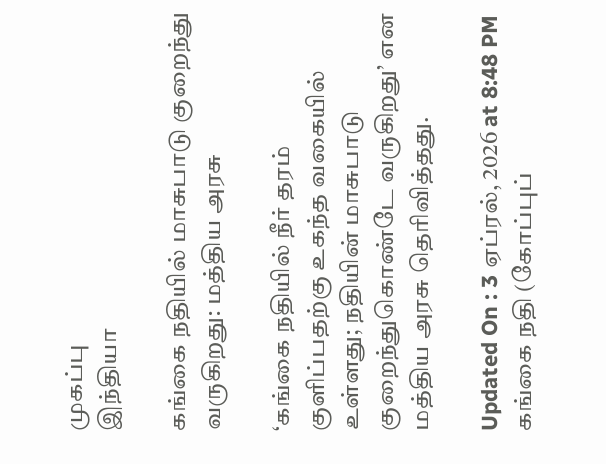முகப்பு
இந்தியா

கங்கை நதியில் மாசுபாடு குறைந்து வருகிறது: மத்திய அரசு

‘கங்கை நதியில் நீர் தரம் குளிப்பதற்கு உகந்த வகையில் உள்ளது; நதியின் மாசுபாடு குறைந்துகொண்டே வருகிறது’ என மத்திய அரசு தெரிவித்தது.

Updated On : 3 ஏப்ரல், 2026 at 8:48 PM
கங்கை நதி (கோப்புப்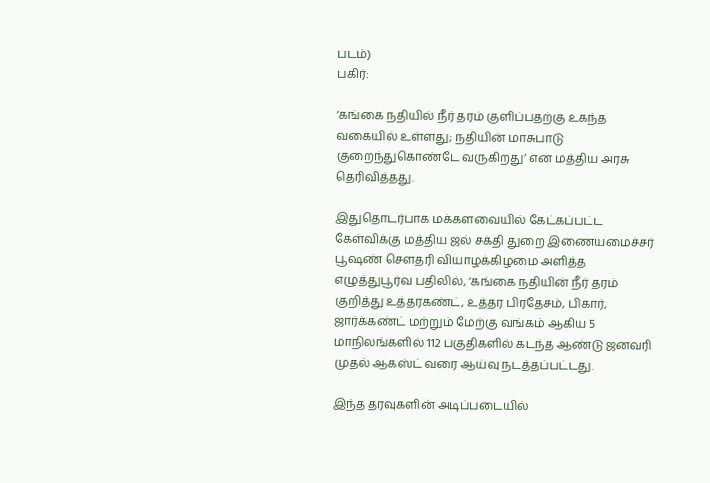படம்)
பகிர்:

‘கங்கை நதியில் நீர் தரம் குளிப்பதற்கு உகந்த வகையில் உள்ளது; நதியின் மாசுபாடு குறைந்துகொண்டே வருகிறது’ என மத்திய அரசு தெரிவித்தது.

இதுதொடர்பாக மக்களவையில் கேட்கப்பட்ட கேள்விக்கு மத்திய ஜல் சக்தி துறை இணையமைச்சர் பூஷண் சௌதரி வியாழக்கிழமை அளித்த எழுத்துபூர்வ பதிலில், ‘கங்கை நதியின் நீர் தரம் குறித்து உத்தரகண்ட், உத்தர பிரதேசம், பிகார், ஜார்க்கண்ட் மற்றும் மேற்கு வங்கம் ஆகிய 5 மாநிலங்களில் 112 பகுதிகளில் கடந்த ஆண்டு ஜனவரி முதல் ஆகஸ்ட் வரை ஆய்வு நடத்தப்பட்டது.

இந்த தரவுகளின் அடிப்படையில்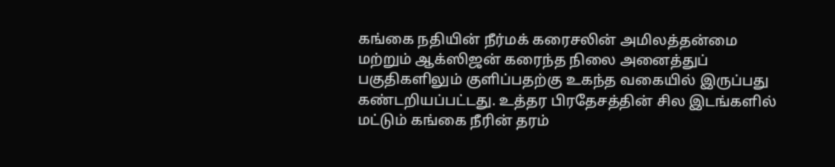கங்கை நதியின் நீர்மக் கரைசலின் அமிலத்தன்மை மற்றும் ஆக்ஸிஜன் கரைந்த நிலை அனைத்துப் பகுதிகளிலும் குளிப்பதற்கு உகந்த வகையில் இருப்பது கண்டறியப்பட்டது. உத்தர பிரதேசத்தின் சில இடங்களில் மட்டும் கங்கை நீரின் தரம்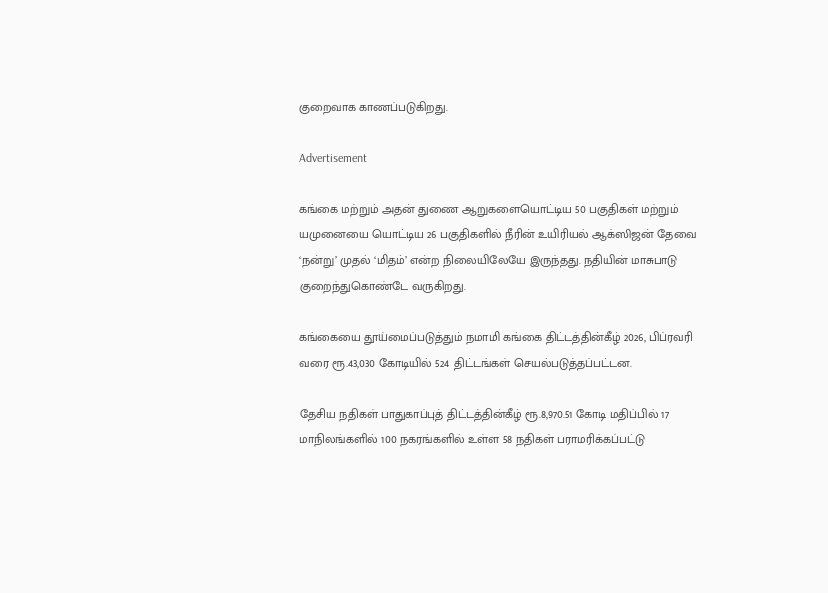குறைவாக காணப்படுகிறது.

Advertisement

கங்கை மற்றும் அதன் துணை ஆறுகளையொட்டிய 50 பகுதிகள் மற்றும் யமுனையை யொட்டிய 26 பகுதிகளில் நீரின் உயிரியல் ஆக்ஸிஜன் தேவை ‘நன்று’ முதல் ‘மிதம்’ என்ற நிலையிலேயே இருந்தது. நதியின் மாசுபாடு குறைந்துகொண்டே வருகிறது.

கங்கையை தூய்மைப்படுத்தும் நமாமி கங்கை திட்டத்தின்கீழ் 2026, பிப்ரவரி வரை ரூ.43,030 கோடியில் 524 திட்டங்கள் செயல்படுத்தப்பட்டன.

தேசிய நதிகள் பாதுகாப்புத் திட்டத்தின்கீழ் ரூ.8,970.51 கோடி மதிப்பில் 17 மாநிலங்களில் 100 நகரங்களில் உள்ள 58 நதிகள் பராமரிக்கப்பட்டு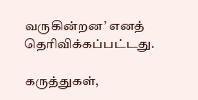வருகின்றன’ எனத் தெரிவிக்கப்பட்டது.

கருத்துகள்,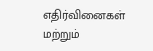எதிர்வினைகள் மற்றும்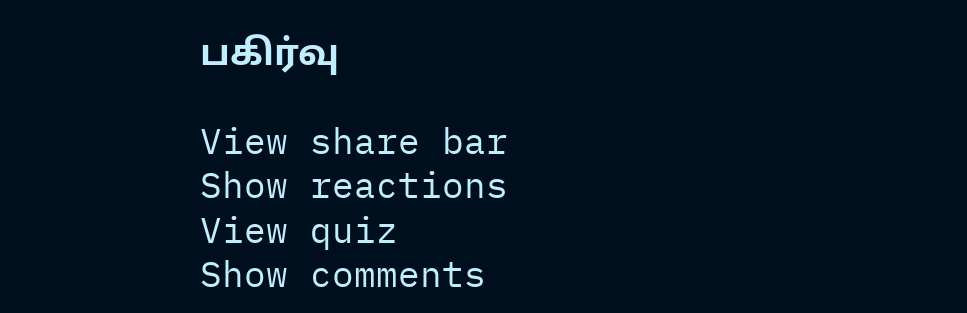பகிர்வு

View share bar
Show reactions
View quiz
Show comments